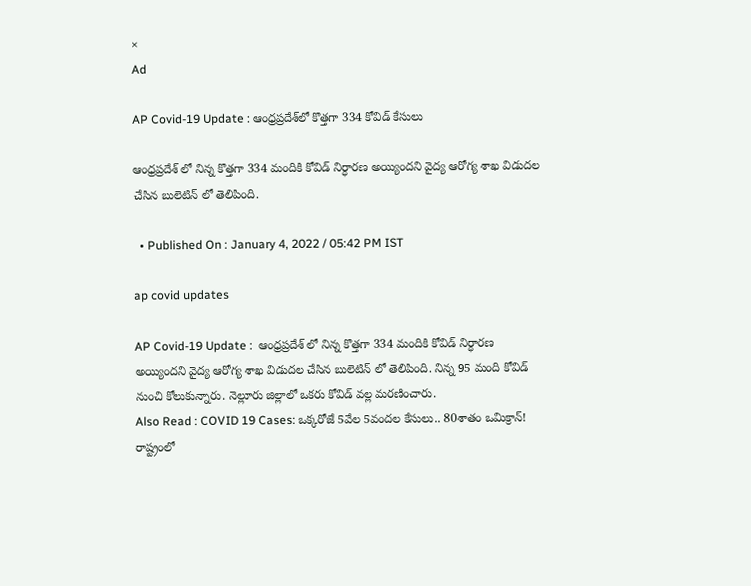×
Ad

AP Covid-19 Update : ఆంధ్రప్రదేశ్‌లో కొత్తగా 334 కోవిడ్ కేసులు

ఆంధ్రప్రదేశ్ లో నిన్న కొత్తగా 334 మందికి కోవిడ్ నిర్ధారణ అయ్యిందని వైద్య ఆరోగ్య శాఖ విడుదల చేసిన బులెటిన్ లో తెలిపింది.

  • Published On : January 4, 2022 / 05:42 PM IST

ap covid updates

AP Covid-19 Update :  ఆంధ్రప్రదేశ్ లో నిన్న కొత్తగా 334 మందికి కోవిడ్ నిర్ధారణ అయ్యిందని వైద్య ఆరోగ్య శాఖ విడుదల చేసిన బులెటిన్ లో తెలిపింది. నిన్న 95 మంది కోవిడ్ నుంచి కోలుకున్నారు. నెల్లూరు జిల్లాలో ఒకరు కోవిడ్ వల్ల మరణించారు.
Also Read : COVID 19 Cases: ఒక్కరోజే 5వేల 5వందల కేసులు.. 80శాతం ఒమిక్రాన్!
రాష్ట్రంలో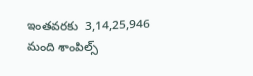ఇంతవరకు  3,14,25,946 మంది శాంపిల్స్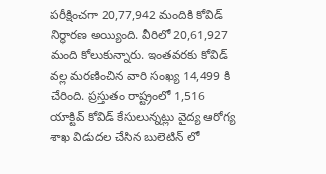పరీక్షించగా 20,77,942 మందికి కోవిడ్ నిర్ధారణ అయ్యింది. వీరిలో 20,61,927 మంది కోలుకున్నారు. ఇంతవరకు కోవిడ్ వల్ల మరణించిన వారి సంఖ్య 14,499 కి చేరింది. ప్రస్తుతం రాష్ట్రంలో 1,516 యాక్టివ్ కోవిడ్ కేసులున్నట్లు వైద్య ఆరోగ్య శాఖ విడుదల చేసిన బులెటిన్ లో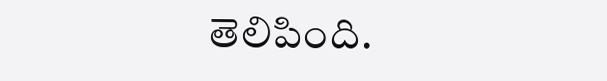తెలిపింది.